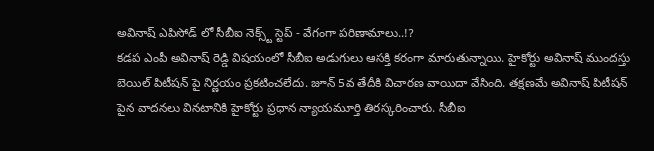అవినాష్ ఎపిసోడ్ లో సీబీఐ నెక్స్ట్ స్టెప్ - వేగంగా పరిణామాలు..!?
కడప ఎంపీ అవినాష్ రెడ్డి విషయంలో సీబీఐ అడుగులు ఆసక్తి కరంగా మారుతున్నాయి. హైకోర్టు అవినాష్ ముందస్తు బెయిల్ పిటీషన్ పై నిర్ణయం ప్రకటించలేదు. జూన్ 5వ తేదీకి విచారణ వాయిదా వేసింది. తక్షణమే అవినాష్ పిటీషన్ పైన వాదనలు వినటానికి హైకోర్టు ప్రధాన న్యాయమూర్తి తిరస్కరించారు. సీబీఐ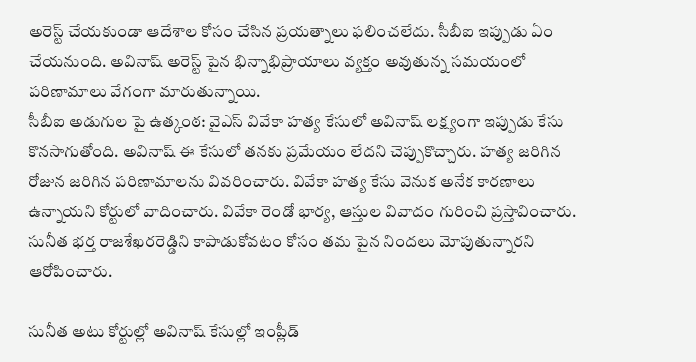అరెస్ట్ చేయకుండా ఆదేశాల కోసం చేసిన ప్రయత్నాలు ఫలించలేదు. సీబీఐ ఇప్పుడు ఏం చేయనుంది. అవినాష్ అరెస్ట్ పైన భిన్నాభిప్రాయాలు వ్యక్తం అవుతున్న సమయంలో పరిణామాలు వేగంగా మారుతున్నాయి.
సీబీఐ అడుగుల పై ఉత్కంఠ: వైఎస్ వివేకా హత్య కేసులో అవినాష్ లక్ష్యంగా ఇప్పుడు కేసు కొనసాగుతోంది. అవినాష్ ఈ కేసులో తనకు ప్రమేయం లేదని చెప్పుకొచ్చారు. హత్య జరిగిన రోజున జరిగిన పరిణామాలను వివరించారు. వివేకా హత్య కేసు వెనుక అనేక కారణాలు ఉన్నాయని కోర్టులో వాదించారు. వివేకా రెండో భార్య, ఆస్తుల వివాదం గురించి ప్రస్తావించారు. సునీత భర్త రాజశేఖరరెడ్డిని కాపాడుకోవటం కోసం తమ పైన నిందలు మోపుతున్నారని ఆరోపించారు.

సునీత అటు కోర్టుల్లో అవినాష్ కేసుల్లో ఇంప్లీడ్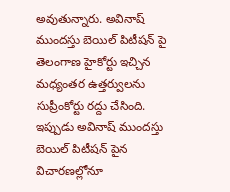అవుతున్నారు. అవినాష్ ముందస్తు బెయిల్ పిటీషన్ పై తెలంగాణ హైకోర్టు ఇచ్చిన మధ్యంతర ఉత్తర్వులను సుప్రీంకోర్టు రద్దు చేసింది. ఇప్పుడు అవినాష్ ముందస్తు బెయిల్ పిటీషన్ పైన విచారణల్లోనూ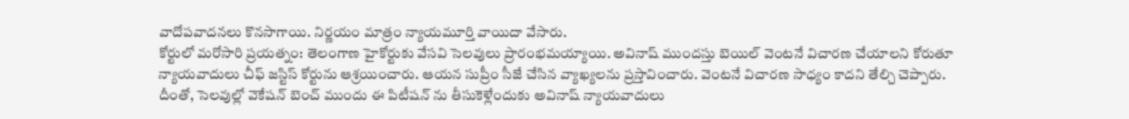వాదోపవాదనలు కొనసాగాయి. నిర్ణయం మాత్రం న్యాయమూర్తి వాయిదా వేసారు.
కోర్టులో మరోసారి ప్రయత్నం: తెలంగాణ హైకోర్టుకు వేసవి సెలవులు ప్రారంభమయ్యాయి. అవినాష్ ముందస్తు బెయిల్ వెంటనే విచారణ చేయాలని కోరుతూ న్యాయవాదులు చీఫ్ జస్టిస్ కోర్టును ఆశ్రయించారు. ఆయన సుప్రీం సీజే చేసిన వ్యాఖ్యలను ప్రస్తావించారు. వెంటనే విచారణ సాధ్యం కాదని తేల్చి చెప్పారు. దీంతో, సెలవుల్లో వెకేషన్ బెంచ్ ముందు ఈ పిటీషన్ ను తీసుకెళ్లేందుకు అవినాష్ న్యాయవాదులు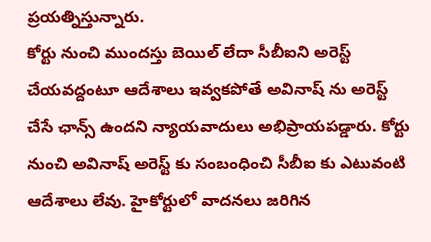ప్రయత్నిస్తున్నారు.
కోర్టు నుంచి ముందస్తు బెయిల్ లేదా సీబీఐని అరెస్ట్ చేయవద్దంటూ ఆదేశాలు ఇవ్వకపోతే అవినాష్ ను అరెస్ట్ చేసే ఛాన్స్ ఉందని న్యాయవాదులు అభిప్రాయపడ్డారు. కోర్టు నుంచి అవినాష్ అరెస్ట్ కు సంబంధించి సీబీఐ కు ఎటువంటి ఆదేశాలు లేవు. హైకోర్టులో వాదనలు జరిగిన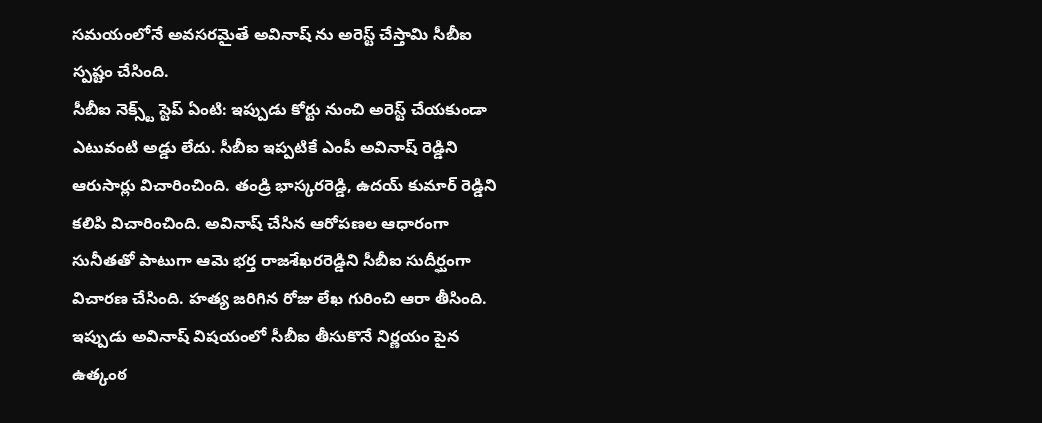సమయంలోనే అవసరమైతే అవినాష్ ను అరెస్ట్ చేస్తామి సీబీఐ స్పష్టం చేసింది.
సీబీఐ నెక్స్ట్ స్టెప్ ఏంటి: ఇప్పుడు కోర్టు నుంచి అరెస్ట్ చేయకుండా ఎటువంటి అడ్డు లేదు. సీబీఐ ఇప్పటికే ఎంపీ అవినాష్ రెడ్డిని ఆరుసార్లు విచారించింది. తండ్రి భాస్కరరెడ్డి, ఉదయ్ కుమార్ రెడ్డిని కలిపి విచారించింది. అవినాష్ చేసిన ఆరోపణల ఆధారంగా సునీతతో పాటుగా ఆమె భర్త రాజశేఖరరెడ్డిని సీబీఐ సుదీర్ఘంగా విచారణ చేసింది. హత్య జరిగిన రోజు లేఖ గురించి ఆరా తీసింది.
ఇప్పుడు అవినాష్ విషయంలో సీబీఐ తీసుకొనే నిర్ణయం పైన ఉత్కంఠ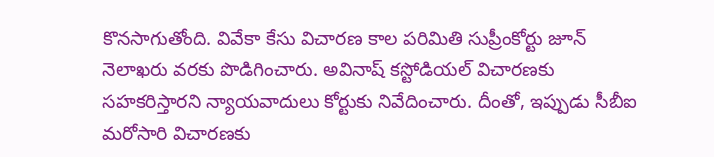కొనసాగుతోంది. వివేకా కేసు విచారణ కాల పరిమితి సుప్రీంకోర్టు జూన్ నెలాఖరు వరకు పొడిగించారు. అవినాష్ కస్టోడియల్ విచారణకు సహకరిస్తారని న్యాయవాదులు కోర్టుకు నివేదించారు. దీంతో, ఇప్పుడు సీబీఐ మరోసారి విచారణకు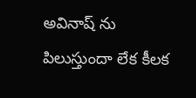అవినాష్ ను పిలుస్తుందా లేక కీలక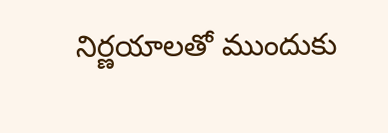నిర్ణయాలతో ముందుకు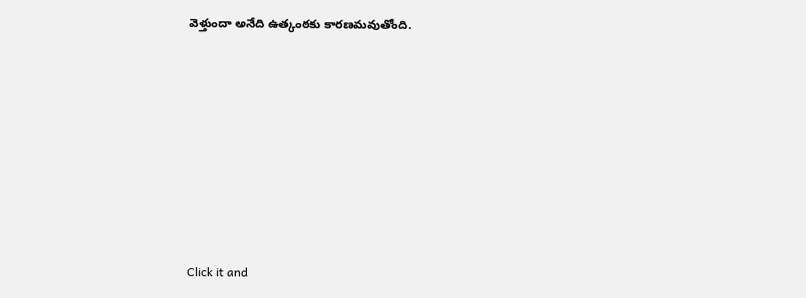వెళ్తుందా అనేది ఉత్కంఠకు కారణమవుతోంది.












Click it and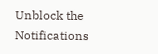Unblock the Notifications